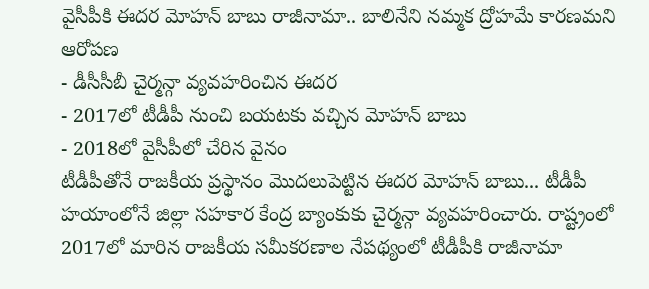వైసీపీకి ఈదర మోహన్ బాబు రాజీనామా.. బాలినేని నమ్మక ద్రోహమే కారణమని ఆరోపణ
- డీసీసీబీ చైర్మన్గా వ్యవహరించిన ఈదర
- 2017లో టీడీపీ నుంచి బయటకు వచ్చిన మోహన్ బాబు
- 2018లో వైసీపీలో చేరిన వైనం
టీడీపీతోనే రాజకీయ ప్రస్థానం మొదలుపెట్టిన ఈదర మోహన్ బాబు... టీడీపీ హయాంలోనే జిల్లా సహకార కేంద్ర బ్యాంకుకు చైర్మన్గా వ్యవహరించారు. రాష్ట్రంలో 2017లో మారిన రాజకీయ సమీకరణాల నేపథ్యంలో టీడీపీకి రాజీనామా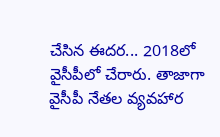చేసిన ఈదర... 2018లో వైసీపీలో చేరారు. తాజాగా వైసీపీ నేతల వ్యవహార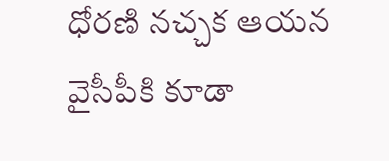ధోరణి నచ్చక ఆయన వైసీపీకి కూడా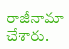రాజీనామా చేశారు.